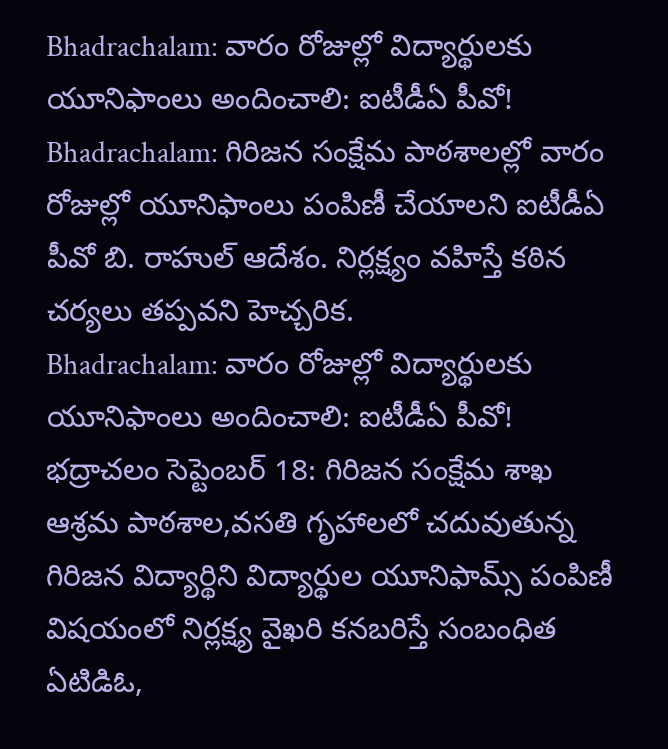Bhadrachalam: వారం రోజుల్లో విద్యార్థులకు యూనిఫాంలు అందించాలి: ఐటీడీఏ పీవో!
Bhadrachalam: గిరిజన సంక్షేమ పాఠశాలల్లో వారం రోజుల్లో యూనిఫాంలు పంపిణీ చేయాలని ఐటీడీఏ పీవో బి. రాహుల్ ఆదేశం. నిర్లక్ష్యం వహిస్తే కఠిన చర్యలు తప్పవని హెచ్చరిక.
Bhadrachalam: వారం రోజుల్లో విద్యార్థులకు యూనిఫాంలు అందించాలి: ఐటీడీఏ పీవో!
భద్రాచలం సెప్టెంబర్ 18: గిరిజన సంక్షేమ శాఖ ఆశ్రమ పాఠశాల,వసతి గృహాలలో చదువుతున్న గిరిజన విద్యార్థిని విద్యార్థుల యూనిఫామ్స్ పంపిణీ విషయంలో నిర్లక్ష్య వైఖరి కనబరిస్తే సంబంధిత ఏటిడిఓ,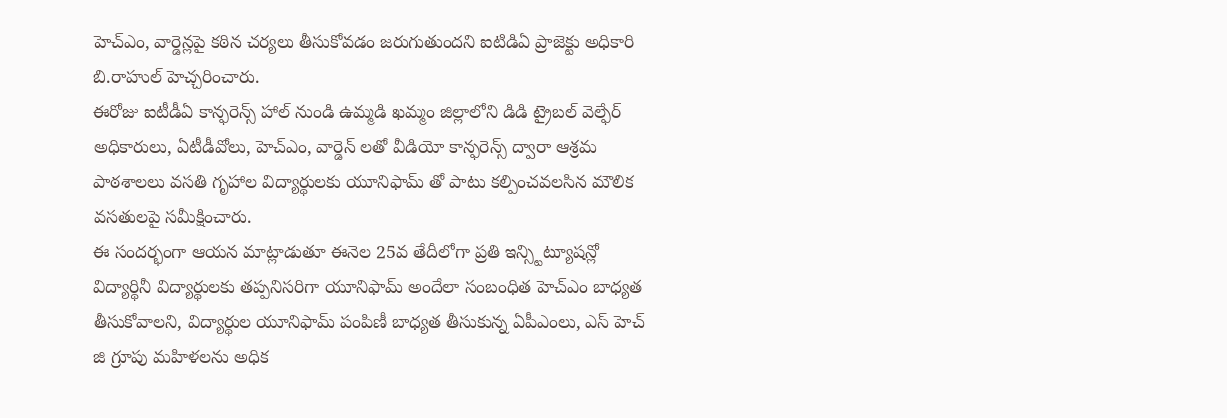హెచ్ఎం, వార్డెన్లపై కఠిన చర్యలు తీసుకోవడం జరుగుతుందని ఐటిడిఏ ప్రాజెక్టు అధికారి బి.రాహుల్ హెచ్చరించారు.
ఈరోజు ఐటీడీఏ కాన్ఫరెన్స్ హాల్ నుండి ఉమ్మడి ఖమ్మం జిల్లాలోని డిడి ట్రైబల్ వెల్ఫేర్ అధికారులు, ఏటీడీవోలు, హెచ్ఎం, వార్డెన్ లతో వీడియో కాన్ఫరెన్స్ ద్వారా ఆశ్రమ పాఠశాలలు వసతి గృహాల విద్యార్థులకు యూనిఫామ్ తో పాటు కల్పించవలసిన మౌలిక వసతులపై సమీక్షించారు.
ఈ సందర్భంగా ఆయన మాట్లాడుతూ ఈనెల 25వ తేదీలోగా ప్రతి ఇన్స్టిట్యూషన్లో విద్యార్థినీ విద్యార్థులకు తప్పనిసరిగా యూనిఫామ్ అందేలా సంబంధిత హెచ్ఎం బాధ్యత తీసుకోవాలని, విద్యార్థుల యూనిఫామ్ పంపిణీ బాధ్యత తీసుకున్న ఏపీఎంలు, ఎస్ హెచ్ జి గ్రూపు మహిళలను అధిక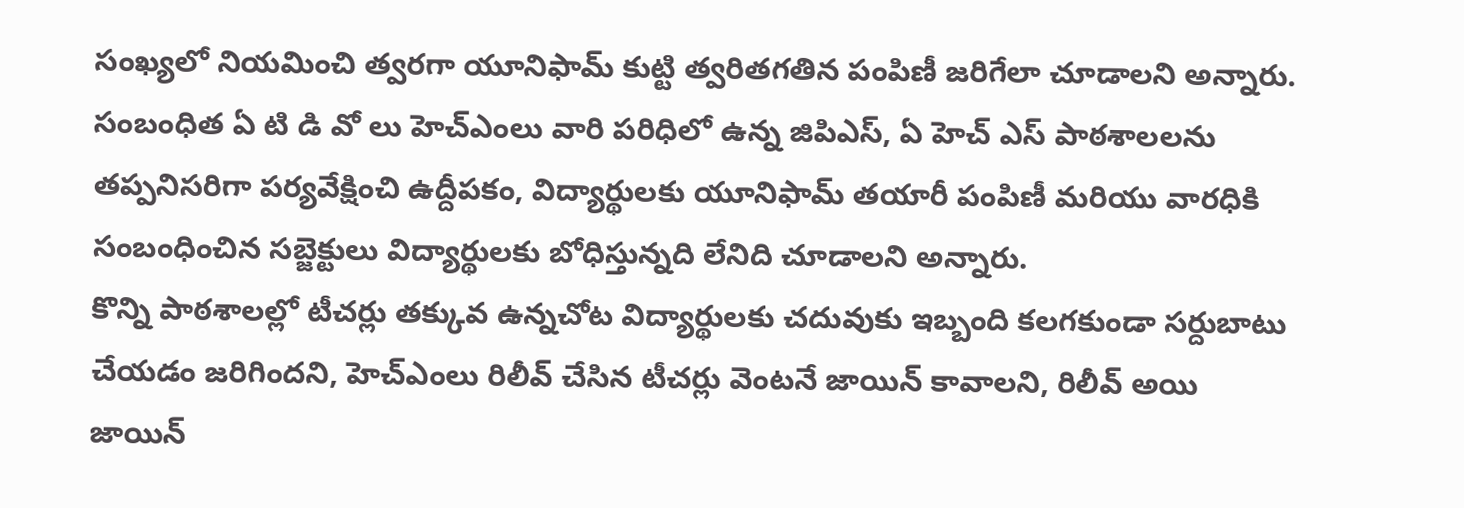సంఖ్యలో నియమించి త్వరగా యూనిఫామ్ కుట్టి త్వరితగతిన పంపిణీ జరిగేలా చూడాలని అన్నారు.
సంబంధిత ఏ టి డి వో లు హెచ్ఎంలు వారి పరిధిలో ఉన్న జిపిఎస్, ఏ హెచ్ ఎస్ పాఠశాలలను తప్పనిసరిగా పర్యవేక్షించి ఉద్దీపకం, విద్యార్థులకు యూనిఫామ్ తయారీ పంపిణీ మరియు వారధికి సంబంధించిన సబ్జెక్టులు విద్యార్థులకు బోధిస్తున్నది లేనిది చూడాలని అన్నారు.
కొన్ని పాఠశాలల్లో టీచర్లు తక్కువ ఉన్నచోట విద్యార్థులకు చదువుకు ఇబ్బంది కలగకుండా సర్దుబాటు చేయడం జరిగిందని, హెచ్ఎంలు రిలీవ్ చేసిన టీచర్లు వెంటనే జాయిన్ కావాలని, రిలీవ్ అయి జాయిన్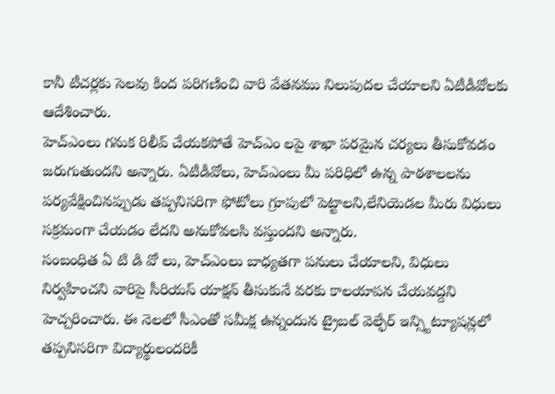కానీ టీచర్లకు సెలవు కింద పరిగణించి వారి వేతనము నిలుపుదల చేయాలని ఏటీడీవోలకు ఆదేశించారు.
హెచ్ఎంలు గనుక రిలీవ్ చేయకపోతే హెచ్ఎం లపై శాఖా పరమైన చర్యలు తీసుకోవడం జరుగుతుందని అన్నారు. ఏటీడీవోలు, హెచ్ఎంలు మీ పరిధిలో ఉన్న పాఠశాలలను పర్యవేక్షించినప్పుడు తప్పనిసరిగా ఫోటోలు గ్రూపులో పెట్టాలని,లేనియెడల మీరు విధులు సక్రమంగా చేయడం లేదని అనుకోవలసి వస్తుందని అన్నారు.
సంబంధిత ఏ టి డి వో లు, హెచ్ఎంలు బాధ్యతగా పనులు చేయాలని, విధులు నిర్వహించని వారిపై సీరియస్ యాక్షన్ తీసుకునే వరకు కాలయాపన చేయవద్దని హెచ్చరించారు. ఈ నెలలో సీఎంతో సమీక్ష ఉన్నందున ట్రైబల్ వెల్ఫేర్ ఇన్స్టిట్యూషన్లలో తప్పనిసరిగా విద్యార్థులందరికీ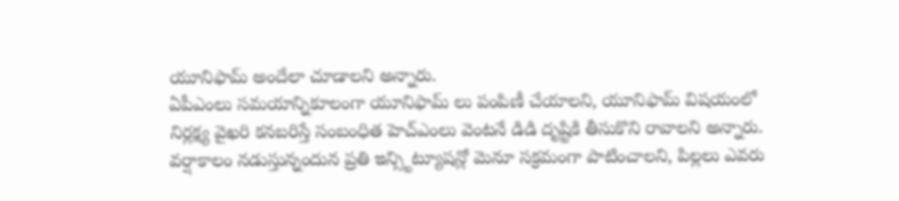యూనిఫామ్ అందేలా చూడాలని అన్నారు.
ఏపీఎంలు సమయాన్నికూలంగా యూనిఫామ్ లు పంపిణీ చేయాలని, యూనిఫామ్ విషయంలో నిర్లక్ష్య వైఖరి కనబరిస్తే సంబంధిత హెచ్ఎంలు వెంటనే డిడి దృష్టికి తీసుకొని రావాలని అన్నారు.
వర్షాకాలం నడుస్తున్నందున ప్రతి ఇన్స్టిట్యూషన్లో మెనూ సక్రమంగా పాటించాలని, పిల్లలు ఎవరు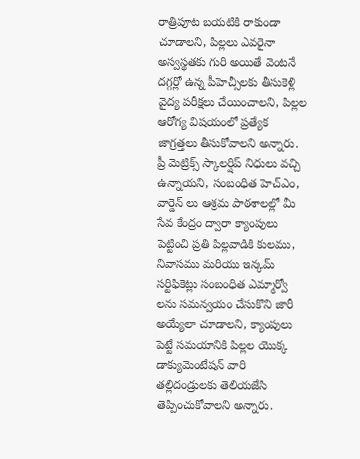రాత్రిపూట బయటికి రాకుండా చూడాలని, పిల్లలు ఎవరైనా అస్వస్థతకు గురి అయితే వెంటనే దగ్గర్లో ఉన్న పీహెచ్సీలకు తీసుకెళ్లి వైద్య పరీక్షలు చేయించాలని, పిల్లల ఆరోగ్య విషయంలో ప్రత్యేక జాగ్రత్తలు తీసుకోవాలని అన్నారు.
ప్రీ మెట్రిక్స్ స్కాలర్షిప్ నిధులు వచ్చి ఉన్నాయని, సంబంధిత హెచ్ఎం, వార్డెన్ లు ఆశ్రమ పాఠశాలల్లో మీ సేవ కేంద్రం ద్వారా క్యాంపులు పెట్టించి ప్రతి పిల్లవాడికి కులము, నివాసము మరియు ఇన్కమ్ సర్టిఫికెట్లు సంబంధిత ఎమ్మార్వో లను సమన్వయం చేసుకొని జారీ అయ్యేలా చూడాలని, క్యాంపులు పెట్టే సమయానికి పిల్లల యొక్క డాక్యుమెంటేషన్ వారి తల్లిదండ్రులకు తెలియజేసి తెప్పించుకోవాలని అన్నారు.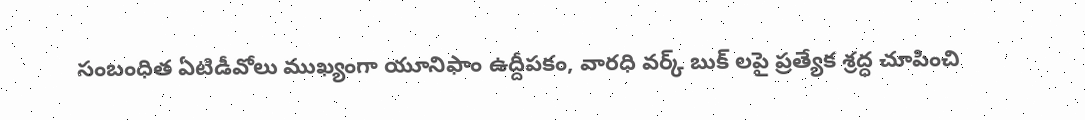సంబంధిత ఏటిడీవోలు ముఖ్యంగా యూనిఫాం ఉద్దీపకం, వారధి వర్క్ బుక్ లపై ప్రత్యేక శ్రద్ధ చూపించి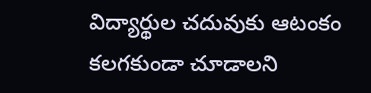విద్యార్థుల చదువుకు ఆటంకం కలగకుండా చూడాలని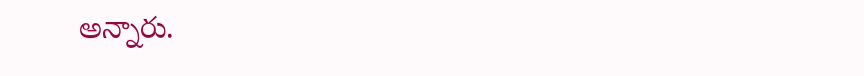అన్నారు.